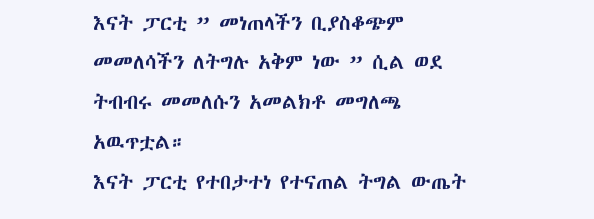እናት ፓርቲ ” መነጠላችን ቢያስቆጭም መመለሳችን ለትግሉ አቅም ነው ” ሲል ወደ ትብብሩ መመለሱን አመልክቶ መግለጫ አዉጥቷል።
እናት ፓርቲ የተበታተነ የተናጠል ትግል ውጤት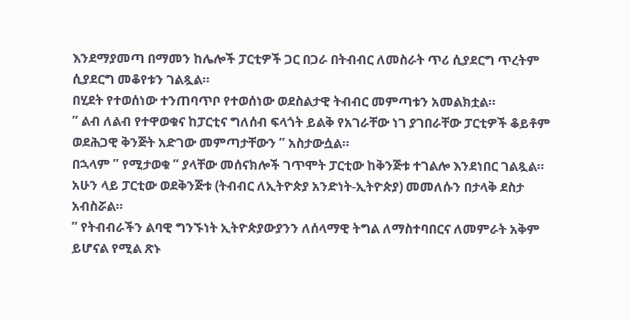እንደማያመጣ በማመን ከሌሎች ፓርቲዎች ጋር በጋራ በትብብር ለመስራት ጥሪ ሲያደርግ ጥረትም ሲያደርግ መቆየቱን ገልጿል።
በሂደት የተወሰነው ተንጠባጥቦ የተወሰነው ወደስልታዊ ትብብር መምጣቱን አመልክቷል።
” ልብ ለልብ የተዋወቁና ከፓርቲና ግለሰብ ፍላጎት ይልቅ የአገራቸው ነገ ያገበራቸው ፓርቲዎች ቆይቶም ወደሕጋዊ ቅንጅት አድገው መምጣታቸውን ” አስታውሷል።
በኋላም ” የሚታወቁ ” ያላቸው መሰናክሎች ገጥሞት ፓርቲው ከቅንጅቱ ተገልሎ እንደነበር ገልጿል።
አሁን ላይ ፓርቲው ወደቅንጅቱ (ትብብር ለኢትዮጵያ አንድነት-ኢትዮጵያ) መመለሱን በታላቅ ደስታ አብስሯል።
” የትብብራችን ልባዊ ግንኙነት ኢትዮጵያውያንን ለሰላማዊ ትግል ለማስተባበርና ለመምራት አቅም ይሆናል የሚል ጽኑ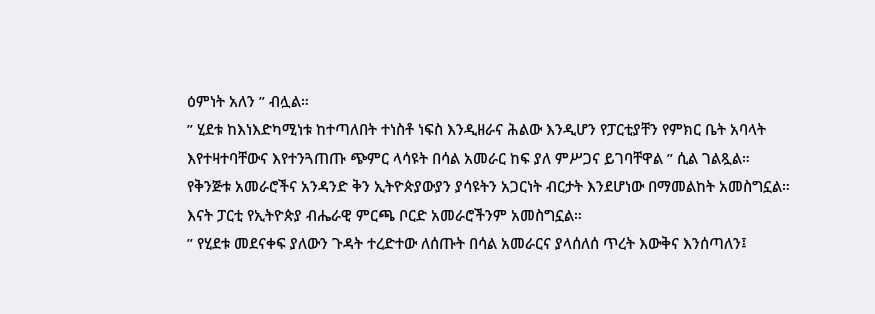ዕምነት አለን ” ብሏል።
” ሂደቱ ከእነእድካሚነቱ ከተጣለበት ተነስቶ ነፍስ እንዲዘራና ሕልው እንዲሆን የፓርቲያቸን የምክር ቤት አባላት እየተዛተባቸውና እየተንጓጠጡ ጭምር ላሳዩት በሳል አመራር ከፍ ያለ ምሥጋና ይገባቸዋል ” ሲል ገልጿል።
የቅንጅቱ አመራሮችና አንዳንድ ቅን ኢትዮጵያውያን ያሳዩትን አጋርነት ብርታት እንደሆነው በማመልከት አመስግኗል።
እናት ፓርቲ የኢትዮጵያ ብሔራዊ ምርጫ ቦርድ አመራሮችንም አመስግኗል።
” የሂደቱ መደናቀፍ ያለውን ጉዳት ተረድተው ለሰጡት በሳል አመራርና ያላሰለሰ ጥረት እውቅና እንሰጣለን፤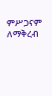ምሥጋናም ለማቅረብ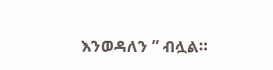እንወዳለን ” ብሏል።